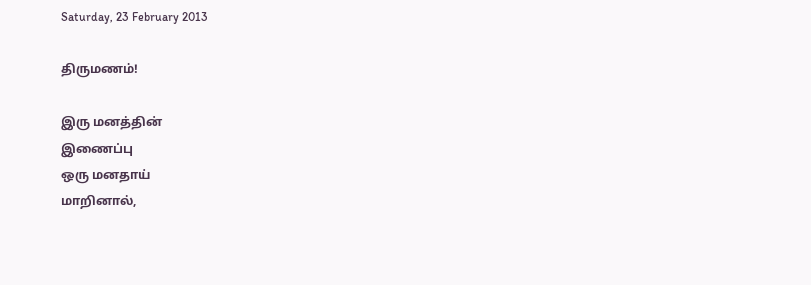Saturday, 23 February 2013

திருமணம்!

இரு மனத்தின்
இணைப்பு
ஒரு மனதாய்
மாறினால்,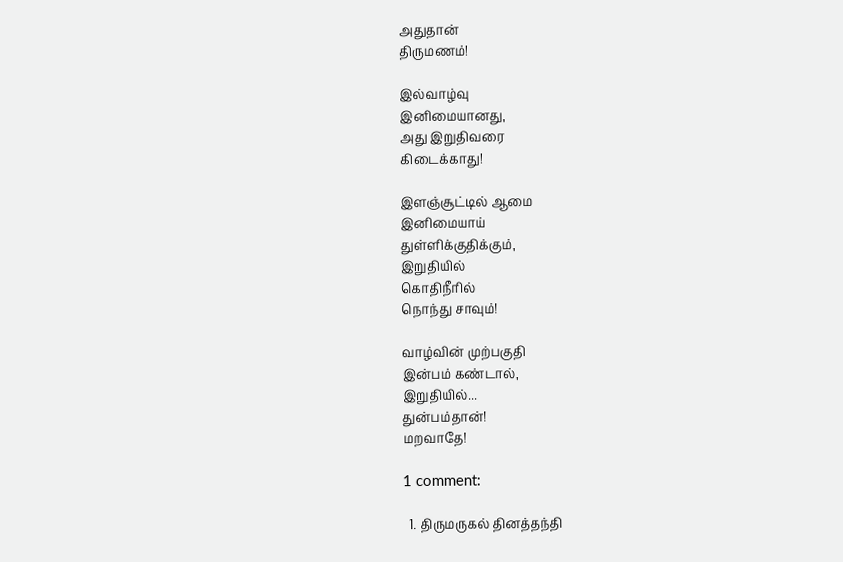அதுதான்
திருமணம்!

இல்வாழ்வு
இனிமையானது,
அது இறுதிவரை
கிடைக்காது!

இளஞ்சூட்டில் ஆமை
இனிமையாய்
துள்ளிக்குதிக்கும்,
இறுதியில்
கொதிநீரில்
நொந்து சாவும்!

வாழ்வின் முற்பகுதி
இன்பம் கண்டால்,
இறுதியில்...
துன்பம்தான்!
மறவாதே!

1 comment:

  1. திருமருகல் தினத்தந்தி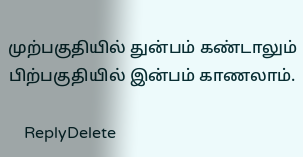முற்பகுதியில் துன்பம் கண்டாலும் பிற்பகுதியில் இன்பம் காணலாம்.

    ReplyDelete